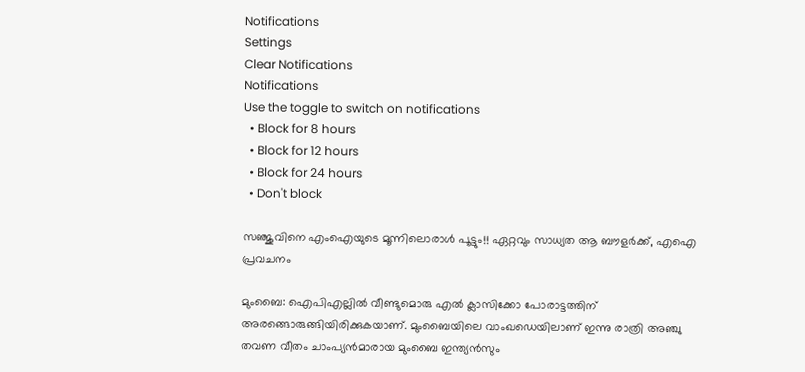Notifications
Settings
Clear Notifications
Notifications
Use the toggle to switch on notifications
  • Block for 8 hours
  • Block for 12 hours
  • Block for 24 hours
  • Don't block

സഞ്ജുവിനെ എംഐയുടെ മൂന്നിലൊരാള്‍ പൂട്ടും!! ഏറ്റവും സാധ്യത ആ ബൗളര്‍ക്ക്, എഐ പ്രവചനം

മുംബൈ: ഐപിഎല്ലില്‍ വീണ്ടുമൊരു എല്‍ ക്ലാസിക്കോ പോരാട്ടത്തിന് അരങ്ങൊരുങ്ങിയിരിക്കുകയാണ്. മുംബൈയിലെ വാംഖഡെയിലാണ് ഇന്നു രാത്രി അഞ്ചു തവണ വീതം ചാംപ്യന്‍മാരായ മുംബൈ ഇന്ത്യന്‍സും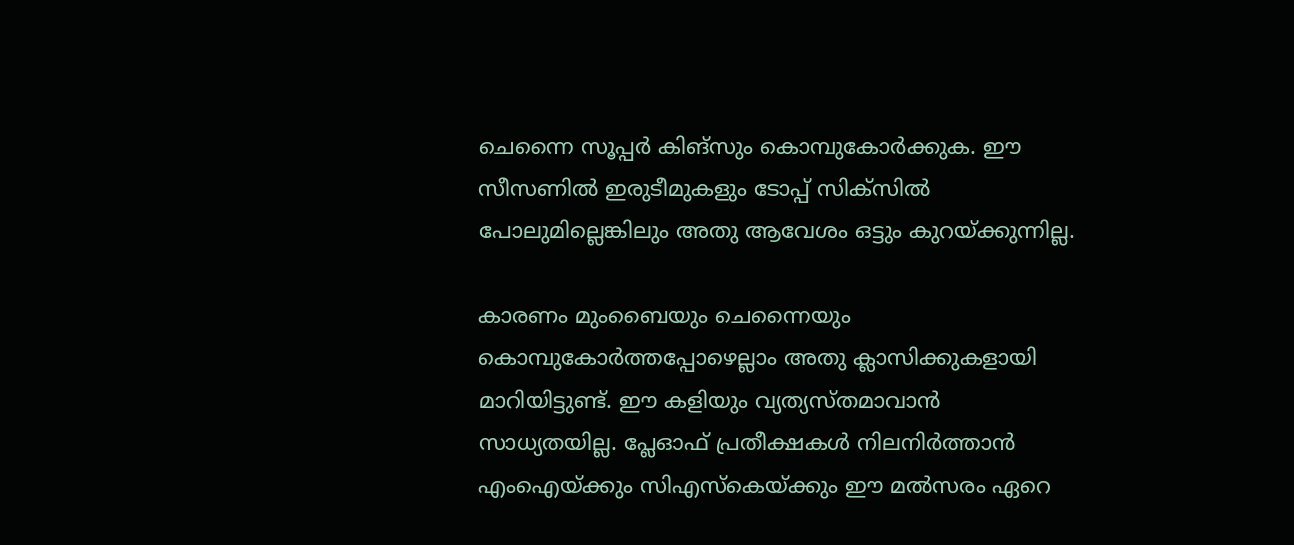ചെന്നൈ സൂപ്പര്‍ കിങ്‌സും കൊമ്പുകോര്‍ക്കുക. ഈ സീസണില്‍ ഇരുടീമുകളും ടോപ്പ് സിക്‌സില്‍ പോലുമില്ലെങ്കിലും അതു ആവേശം ഒട്ടും കുറയ്ക്കുന്നില്ല.

കാരണം മുംബൈയും ചെന്നൈയും കൊമ്പുകോര്‍ത്തപ്പോഴെല്ലാം അതു ക്ലാസിക്കുകളായി മാറിയിട്ടുണ്ട്. ഈ കളിയും വ്യത്യസ്തമാവാന്‍ സാധ്യതയില്ല. പ്ലേഓഫ് പ്രതീക്ഷകള്‍ നിലനിര്‍ത്താന്‍ എംഐയ്ക്കും സിഎസ്‌കെയ്ക്കും ഈ മല്‍സരം ഏറെ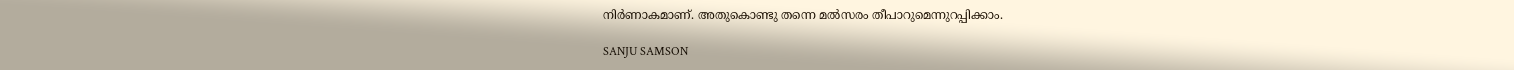നിര്‍ണാകമാണ്. അതുകൊണ്ടു തന്നെ മല്‍സരം തീപാറുമെന്നുറപ്പിക്കാം.

SANJU SAMSON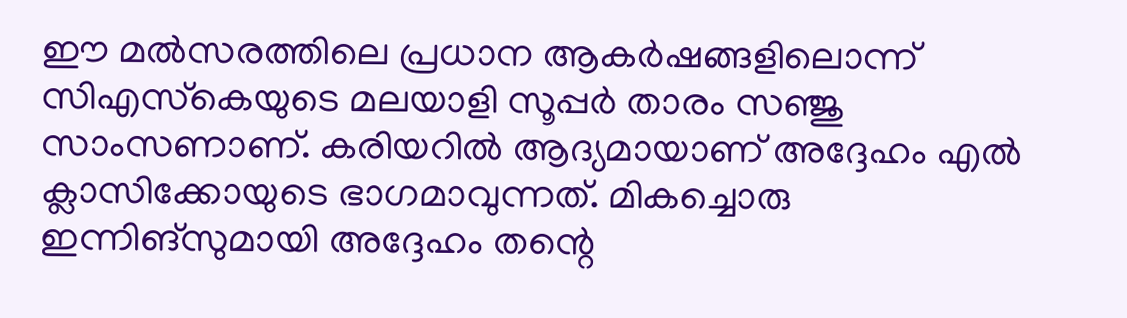ഈ മല്‍സരത്തിലെ പ്രധാന ആകര്‍ഷങ്ങളിലൊന്ന് സിഎസ്‌കെയുടെ മലയാളി സൂപ്പര്‍ താരം സഞ്ജു സാംസണാണ്. കരിയറില്‍ ആദ്യമായാണ് അദ്ദേഹം എല്‍ ക്ലാസിക്കോയുടെ ഭാഗമാവുന്നത്. മികച്ചൊരു ഇന്നിങ്‌സുമായി അദ്ദേഹം തന്റെ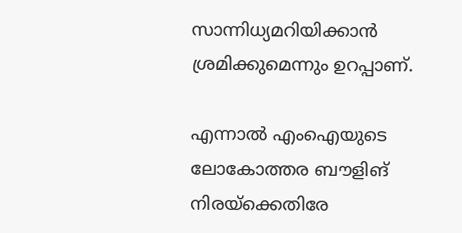സാന്നിധ്യമറിയിക്കാന്‍ ശ്രമിക്കുമെന്നും ഉറപ്പാണ്.

എന്നാല്‍ എംഐയുടെ ലോകോത്തര ബൗളിങ് നിരയ്‌ക്കെതിരേ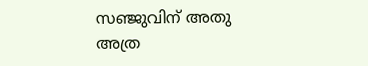സഞ്ജുവിന് അതു അത്ര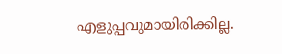എളുപ്പവുമായിരിക്കില്ല.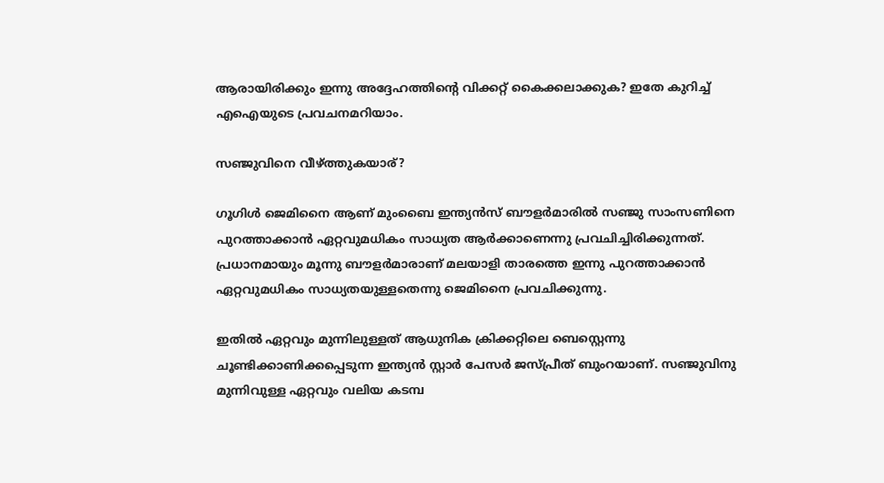ആരായിരിക്കും ഇന്നു അദ്ദേഹത്തിന്റെ വിക്കറ്റ് കൈക്കലാക്കുക? ഇതേ കുറിച്ച് എഐയുടെ പ്രവചനമറിയാം.

സഞ്ജുവിനെ വീഴ്ത്തുകയാര്?

ഗൂഗിള്‍ ജെമിനൈ ആണ് മുംബൈ ഇന്ത്യന്‍സ് ബൗളര്‍മാരില്‍ സഞ്ജു സാംസണിനെ പുറത്താക്കാന്‍ ഏറ്റവുമധികം സാധ്യത ആര്‍ക്കാണെന്നു പ്രവചിച്ചിരിക്കുന്നത്. പ്രധാനമായും മൂന്നു ബൗളര്‍മാരാണ് മലയാളി താരത്തെ ഇന്നു പുറത്താക്കാന്‍ ഏറ്റവുമധികം സാധ്യതയുള്ളതെന്നു ജെമിനൈ പ്രവചിക്കുന്നു.

ഇതില്‍ ഏറ്റവും മുന്നിലുള്ളത് ആധുനിക ക്രിക്കറ്റിലെ ബെസ്റ്റെന്നു ചൂണ്ടിക്കാണിക്കപ്പെടുന്ന ഇന്ത്യന്‍ സ്റ്റാര്‍ പേസര്‍ ജസ്പ്രീത് ബുംറയാണ്. സഞ്ജുവിനു മുന്നിവുള്ള ഏറ്റവും വലിയ കടമ്പ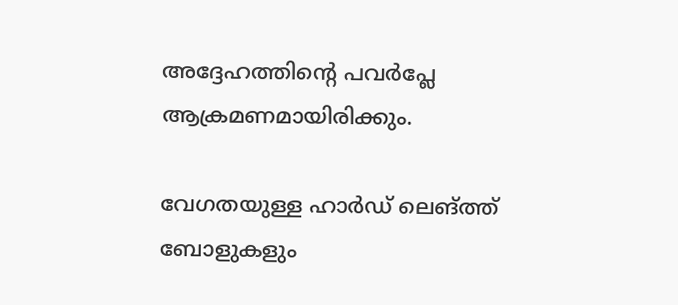അദ്ദേഹത്തിന്റെ പവര്‍പ്ലേ ആക്രമണമായിരിക്കും.

വേഗതയുള്ള ഹാര്‍ഡ് ലെങ്ത്ത് ബോളുകളും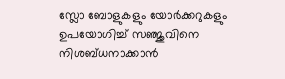സ്ലോ ബോളുകളും യോര്‍ക്കറുകളും ഉപയോഗിച്ച് സഞ്ജുവിനെ നിശബ്ധനാക്കാന്‍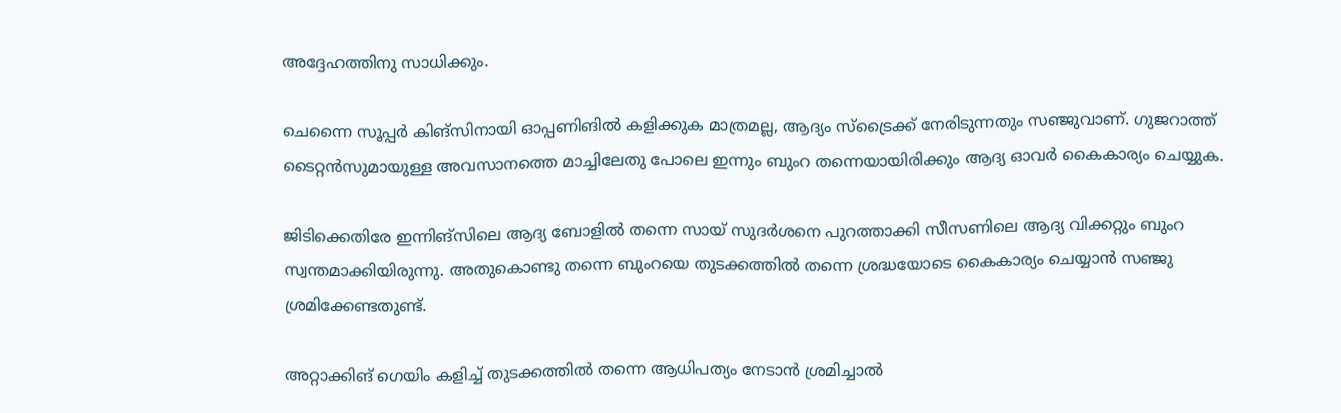അദ്ദേഹത്തിനു സാധിക്കും.

ചെന്നൈ സൂപ്പര്‍ കിങ്‌സിനായി ഓപ്പണിങില്‍ കളിക്കുക മാത്രമല്ല, ആദ്യം സ്‌ട്രൈക്ക് നേരിടുന്നതും സഞ്ജുവാണ്. ഗുജറാത്ത് ടൈറ്റന്‍സുമായുള്ള അവസാനത്തെ മാച്ചിലേതു പോലെ ഇന്നും ബുംറ തന്നെയായിരിക്കും ആദ്യ ഓവര്‍ കൈകാര്യം ചെയ്യുക.

ജിടിക്കെതിരേ ഇന്നിങ്‌സിലെ ആദ്യ ബോളില്‍ തന്നെ സായ് സുദര്‍ശനെ പുറത്താക്കി സീസണിലെ ആദ്യ വിക്കറ്റും ബുംറ സ്വന്തമാക്കിയിരുന്നു. അതുകൊണ്ടു തന്നെ ബുംറയെ തുടക്കത്തില്‍ തന്നെ ശ്രദ്ധയോടെ കൈകാര്യം ചെയ്യാന്‍ സഞ്ജു ശ്രമിക്കേണ്ടതുണ്ട്.

അറ്റാക്കിങ് ഗെയിം കളിച്ച് തുടക്കത്തില്‍ തന്നെ ആധിപത്യം നേടാന്‍ ശ്രമിച്ചാല്‍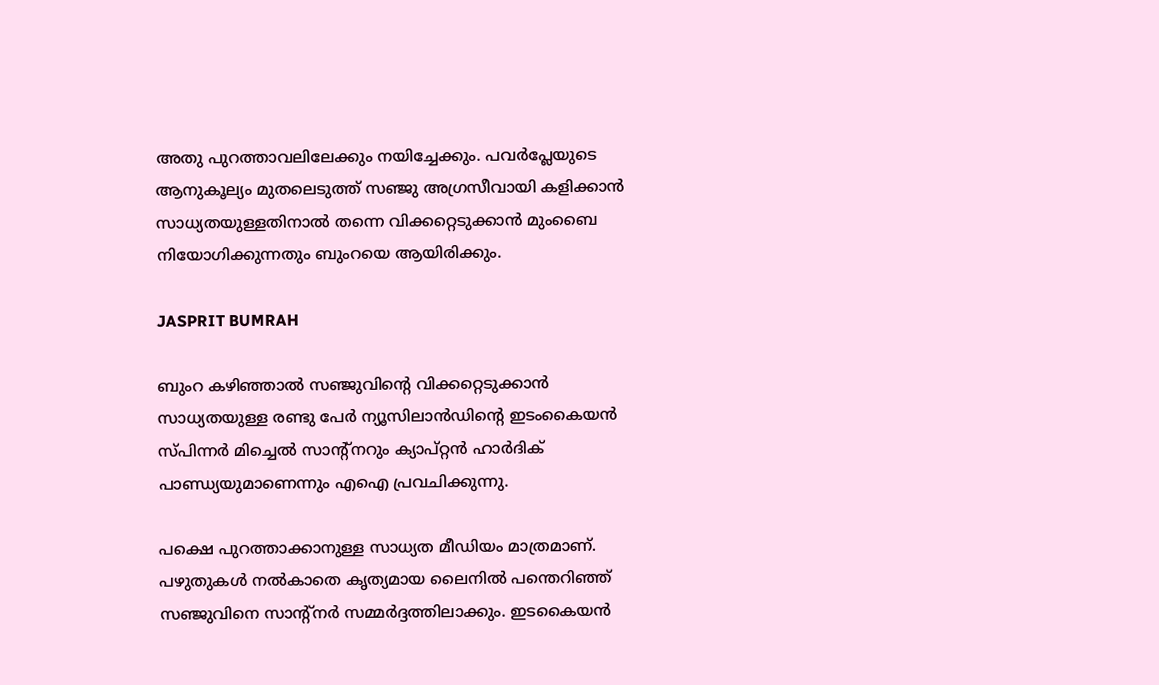അതു പുറത്താവലിലേക്കും നയിച്ചേക്കും. പവര്‍പ്ലേയുടെ ആനുകൂല്യം മുതലെടുത്ത് സഞ്ജു അഗ്രസീവായി കളിക്കാന്‍ സാധ്യതയുള്ളതിനാല്‍ തന്നെ വിക്കറ്റെടുക്കാന്‍ മുംബൈ നിയോഗിക്കുന്നതും ബുംറയെ ആയിരിക്കും.

JASPRIT BUMRAH

ബുംറ കഴിഞ്ഞാല്‍ സഞ്ജുവിന്റെ വിക്കറ്റെടുക്കാന്‍ സാധ്യതയുള്ള രണ്ടു പേര്‍ ന്യൂസിലാന്‍ഡിന്റെ ഇടംകൈയന്‍ സ്പിന്നര്‍ മിച്ചെല്‍ സാന്റ്‌നറും ക്യാപ്റ്റന്‍ ഹാര്‍ദിക് പാണ്ഡ്യയുമാണെന്നും എഐ പ്രവചിക്കുന്നു.

പക്ഷെ പുറത്താക്കാനുള്ള സാധ്യത മീഡിയം മാത്രമാണ്. പഴുതുകള്‍ നല്‍കാതെ കൃത്യമായ ലൈനില്‍ പന്തെറിഞ്ഞ് സഞ്ജുവിനെ സാന്റ്‌നര്‍ സമ്മര്‍ദ്ദത്തിലാക്കും. ഇടകൈയന്‍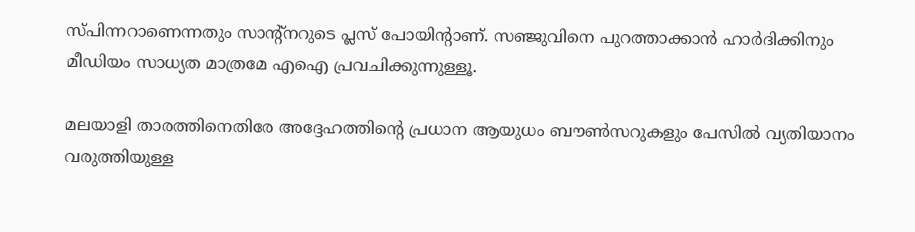സ്പിന്നറാണെന്നതും സാന്റ്‌നറുടെ പ്ലസ് പോയിന്റാണ്. സഞ്ജുവിനെ പുറത്താക്കാന്‍ ഹാര്‍ദിക്കിനും മീഡിയം സാധ്യത മാത്രമേ എഐ പ്രവചിക്കുന്നുള്ളൂ.

മലയാളി താരത്തിനെതിരേ അദ്ദേഹത്തിന്റെ പ്രധാന ആയുധം ബൗണ്‍സറുകളും പേസില്‍ വ്യതിയാനം വരുത്തിയുള്ള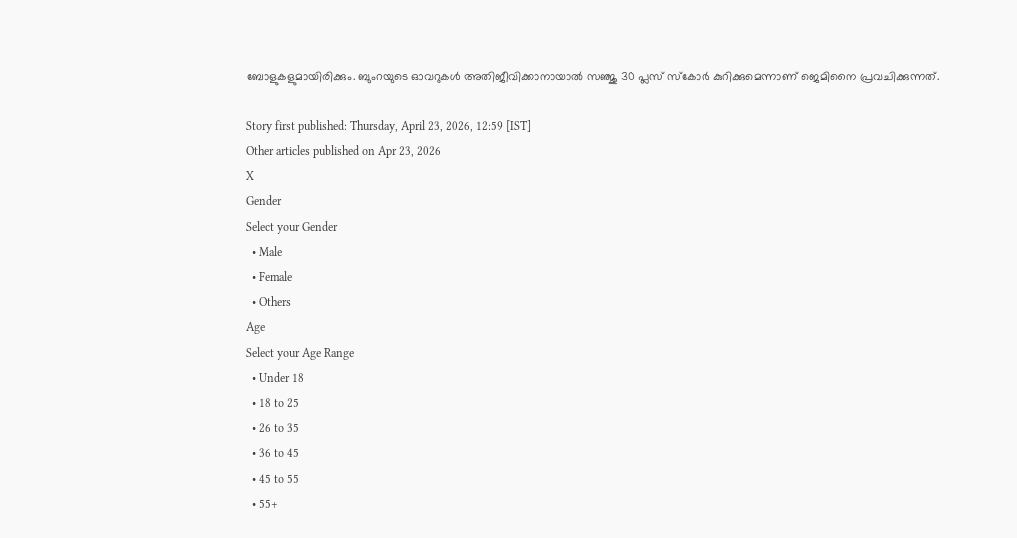ബോളുകളുമായിരിക്കും. ബുംറയുടെ ഓവറുകള്‍ അതിജീവിക്കാനായാല്‍ സഞ്ജു 30 പ്ലസ് സ്‌കോര്‍ കുറിക്കുമെന്നാണ് ജെമിനൈ പ്രവചിക്കുന്നത്.

Story first published: Thursday, April 23, 2026, 12:59 [IST]
Other articles published on Apr 23, 2026
X
Gender
Select your Gender
  • Male
  • Female
  • Others
Age
Select your Age Range
  • Under 18
  • 18 to 25
  • 26 to 35
  • 36 to 45
  • 45 to 55
  • 55+